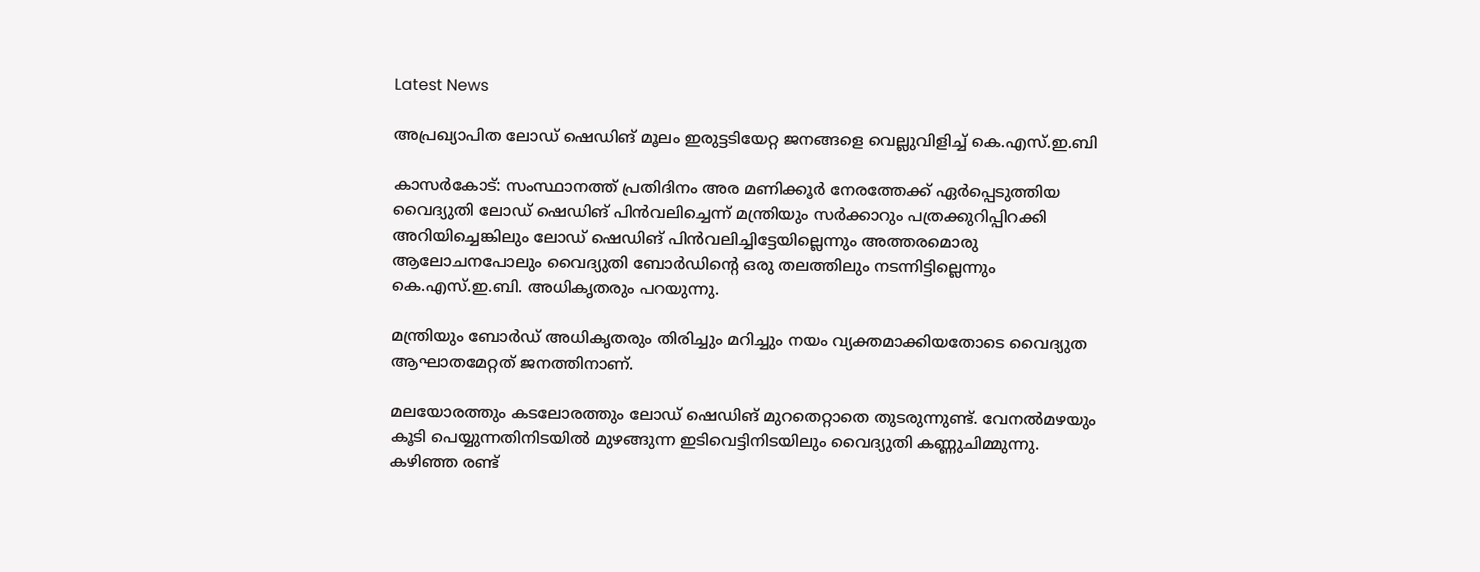Latest News

അപ്രഖ്യാപിത ലോഡ് ഷെഡിങ് മൂലം ഇരുട്ടടിയേറ്റ ജനങ്ങളെ വെല്ലുവിളിച്ച് കെ.എസ്.ഇ.ബി

കാസര്‍കോട്: സംസ്ഥാനത്ത് പ്രതിദിനം അര മണിക്കൂര്‍ നേരത്തേക്ക് ഏര്‍പ്പെടുത്തിയ വൈദ്യുതി ലോഡ് ഷെഡിങ് പിന്‍വലിച്ചെന്ന് മന്ത്രിയും സര്‍ക്കാറും പത്രക്കുറിപ്പിറക്കി അറിയിച്ചെങ്കിലും ലോഡ് ഷെഡിങ് പിന്‍വലിച്ചിട്ടേയില്ലെന്നും അത്തരമൊരു ആലോചനപോലും വൈദ്യുതി ബോര്‍ഡിന്റെ ഒരു തലത്തിലും നടന്നിട്ടില്ലെന്നും കെ.എസ്.ഇ.ബി. അധികൃതരും പറയുന്നു.

മന്ത്രിയും ബോര്‍ഡ് അധികൃതരും തിരിച്ചും മറിച്ചും നയം വ്യക്തമാക്കിയതോടെ വൈദ്യുത ആഘാതമേറ്റത് ജനത്തിനാണ്.

മലയോരത്തും കടലോരത്തും ലോഡ് ഷെഡിങ് മുറതെറ്റാതെ തുടരുന്നുണ്ട്. വേനല്‍മഴയും കൂടി പെയ്യുന്നതിനിടയില്‍ മുഴങ്ങുന്ന ഇടിവെട്ടിനിടയിലും വൈദ്യുതി കണ്ണുചിമ്മുന്നു. കഴിഞ്ഞ രണ്ട്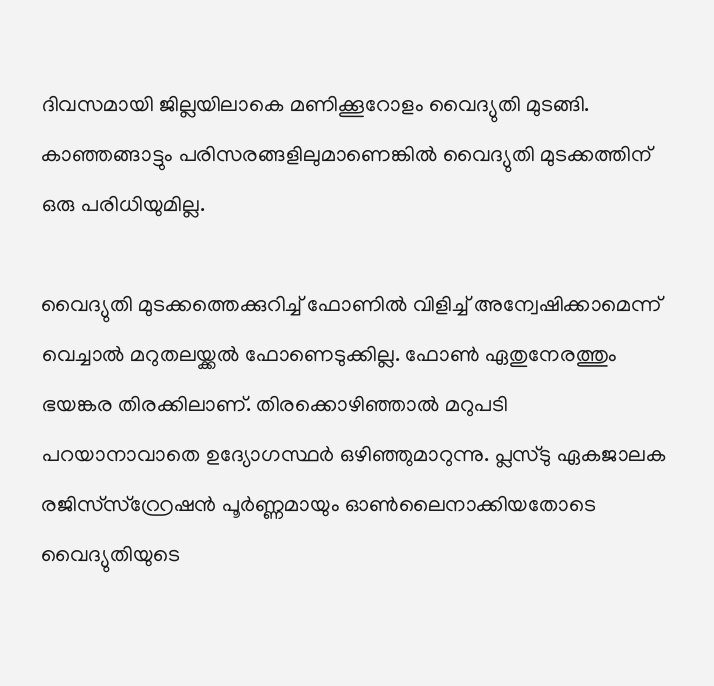ദിവസമായി ജില്ലയിലാകെ മണിക്കൂറോളം വൈദ്യുതി മുടങ്ങി. കാഞ്ഞങ്ങാട്ടും പരിസരങ്ങളിലുമാണെങ്കില്‍ വൈദ്യുതി മുടക്കത്തിന് ഒരു പരിധിയുമില്ല.

വൈദ്യുതി മുടക്കത്തെക്കുറിച്ച് ഫോണില്‍ വിളിച്ച് അന്വേഷിക്കാമെന്ന് വെച്ചാല്‍ മറുതലയ്ക്കല്‍ ഫോണെടുക്കില്ല. ഫോണ്‍ ഏതുനേരത്തും ഭയങ്കര തിരക്കിലാണ്. തിരക്കൊഴിഞ്ഞാല്‍ മറുപടി പറയാനാവാതെ ഉദ്യോഗസ്ഥര്‍ ഒഴിഞ്ഞുമാറുന്നു. പ്ലസ്ടു ഏകജാലക രജിസ്‌സ്റ്റ്രേഷന്‍ പൂര്‍ണ്ണമായും ഓണ്‍ലൈനാക്കിയതോടെ വൈദ്യുതിയുടെ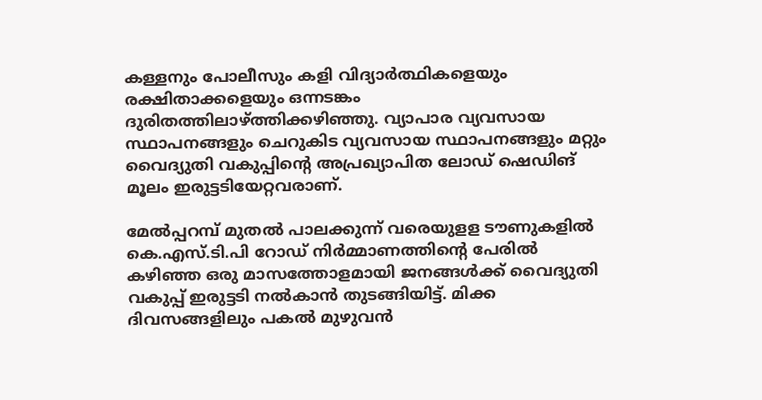കള്ളനും പോലീസും കളി വിദ്യാര്‍ത്ഥികളെയും രക്ഷിതാക്കളെയും ഒന്നടങ്കം ദുരിതത്തിലാഴ്ത്തിക്കഴിഞ്ഞു. വ്യാപാര വ്യവസായ സ്ഥാപനങ്ങളും ചെറുകിട വ്യവസായ സ്ഥാപനങ്ങളും മറ്റും വൈദ്യുതി വകുപ്പിന്റെ അപ്രഖ്യാപിത ലോഡ് ഷെഡിങ് മൂലം ഇരുട്ടടിയേറ്റവരാണ്.

മേല്‍പ്പറമ്പ് മുതല്‍ പാലക്കുന്ന് വരെയുളള ടൗണുകളില്‍ കെ.എസ്.ടി.പി റോഡ് നിര്‍മ്മാണത്തിന്റെ പേരില്‍ കഴിഞ്ഞ ഒരു മാസത്തോളമായി ജനങ്ങള്‍ക്ക് വൈദ്യുതി വകുപ്പ് ഇരുട്ടടി നല്‍കാന്‍ തുടങ്ങിയിട്ട്. മിക്ക ദിവസങ്ങളിലും പകല്‍ മുഴുവന്‍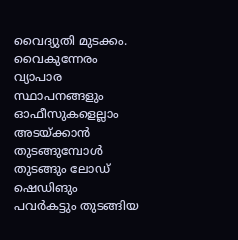വൈദ്യുതി മുടക്കം. വൈകുന്നേരം വ്യാപാര സ്ഥാപനങ്ങളും ഓഫീസുകളെല്ലാം അടയ്ക്കാന്‍ തുടങ്ങുമ്പോള്‍ തുടങ്ങും ലോഡ് ഷെഡിങും പവര്‍കട്ടും തുടങ്ങിയ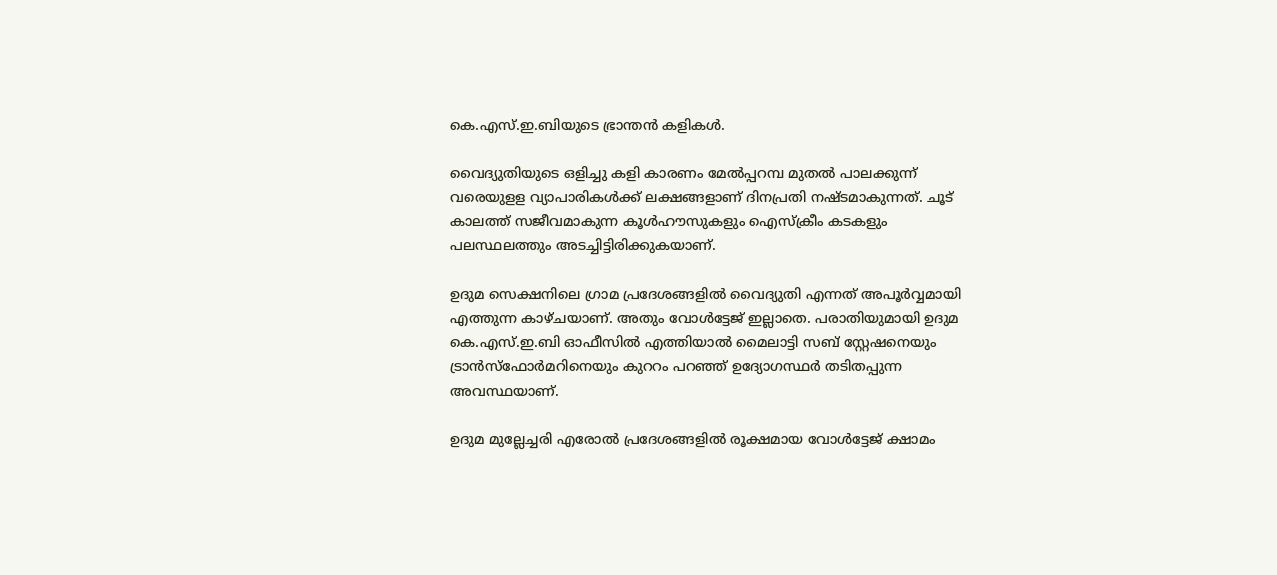കെ.എസ്.ഇ.ബിയുടെ ഭ്രാന്തന്‍ കളികള്‍.

വൈദ്യുതിയുടെ ഒളിച്ചു കളി കാരണം മേല്‍പ്പറമ്പ മുതല്‍ പാലക്കുന്ന് വരെയുളള വ്യാപാരികള്‍ക്ക് ലക്ഷങ്ങളാണ് ദിനപ്രതി നഷ്ടമാകുന്നത്. ചൂട് കാലത്ത് സജീവമാകുന്ന കൂള്‍ഹൗസുകളും ഐസ്‌ക്രീം കടകളും പലസ്ഥലത്തും അടച്ചിട്ടിരിക്കുകയാണ്.

ഉദുമ സെക്ഷനിലെ ഗ്രാമ പ്രദേശങ്ങളില്‍ വൈദ്യുതി എന്നത് അപൂര്‍വ്വമായി എത്തുന്ന കാഴ്ചയാണ്. അതും വോള്‍ട്ടേജ് ഇല്ലാതെ. പരാതിയുമായി ഉദുമ കെ.എസ്.ഇ.ബി ഓഫീസില്‍ എത്തിയാല്‍ മൈലാട്ടി സബ് സ്റ്റേഷനെയും ട്രാന്‍സ്‌ഫോര്‍മറിനെയും കുററം പറഞ്ഞ് ഉദ്യോഗസ്ഥര്‍ തടിതപ്പുന്ന അവസ്ഥയാണ്.

ഉദുമ മുല്ലേച്ചരി എരോല്‍ പ്രദേശങ്ങളില്‍ രൂക്ഷമായ വോള്‍ട്ടേജ് ക്ഷാമം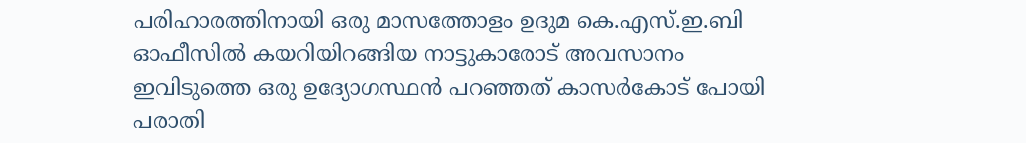പരിഹാരത്തിനായി ഒരു മാസത്തോളം ഉദുമ കെ.എസ്.ഇ.ബി ഓഫീസില്‍ കയറിയിറങ്ങിയ നാട്ടുകാരോട് അവസാനം ഇവിടുത്തെ ഒരു ഉദ്യോഗസ്ഥന്‍ പറഞ്ഞത് കാസര്‍കോട് പോയി പരാതി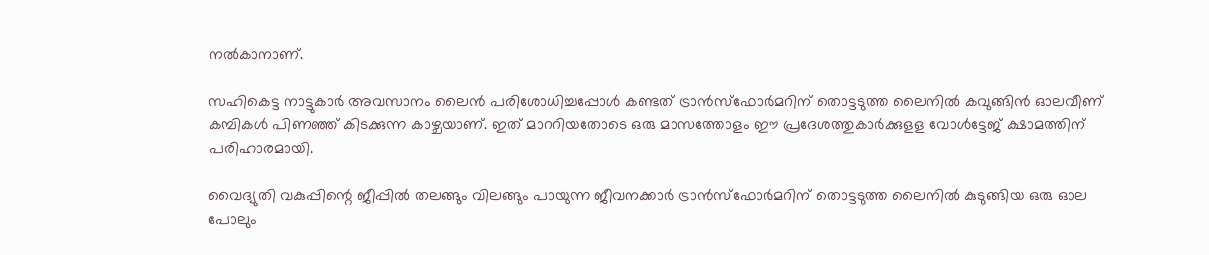നല്‍കാനാണ്.

സഹികെട്ട നാട്ടുകാര്‍ അവസാനം ലൈന്‍ പരിശോധിച്ചപ്പോള്‍ കണ്ടത് ട്രാന്‍സ്‌ഫോര്‍മറിന് തൊട്ടടുത്ത ലൈനില്‍ കവുങ്ങിന്‍ ഓലവീണ് കമ്പികള്‍ പിണഞ്ഞ് കിടക്കുന്ന കാഴ്ചയാണ്. ഇത് മാററിയതോടെ ഒരു മാസത്തോളം ഈ പ്രദേശത്തുകാര്‍ക്കുളള വോള്‍ട്ടേജ് ക്ഷാമത്തിന് പരിഹാരമായി.

വൈദ്യുതി വകുപ്പിന്റെ ജീപ്പില്‍ തലങ്ങും വിലങ്ങും പായുന്ന ജീവനക്കാര്‍ ട്രാന്‍സ്‌ഫോര്‍മറിന് തൊട്ടടുത്ത ലൈനില്‍ കുടുങ്ങിയ ഒരു ഓല പോലും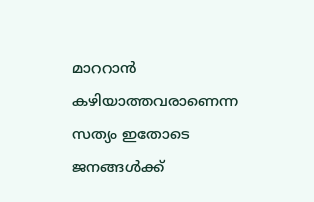മാററാന്‍ കഴിയാത്തവരാണെന്ന സത്യം ഇതോടെ ജനങ്ങള്‍ക്ക്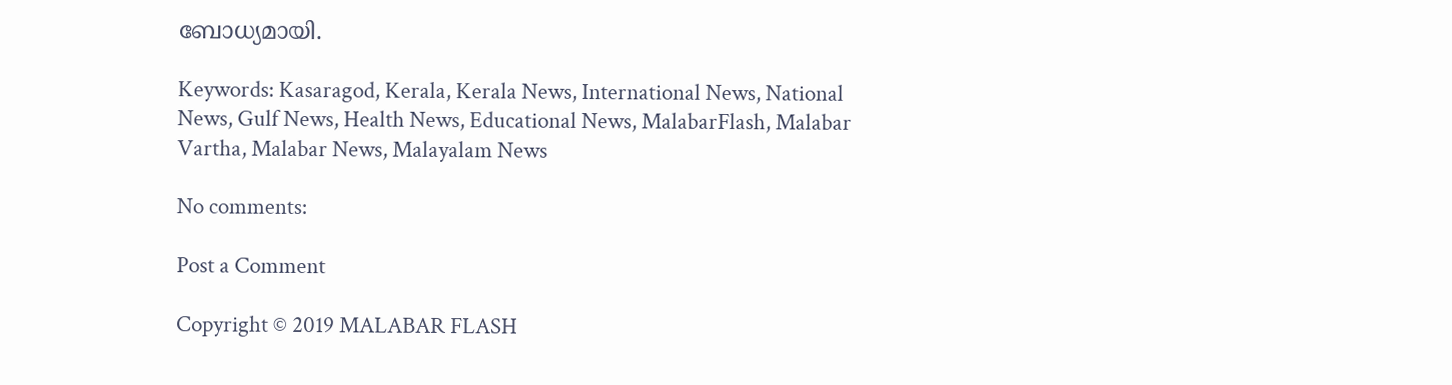ബോധ്യമായി.

Keywords: Kasaragod, Kerala, Kerala News, International News, National News, Gulf News, Health News, Educational News, MalabarFlash, Malabar Vartha, Malabar News, Malayalam News

No comments:

Post a Comment

Copyright © 2019 MALABAR FLASH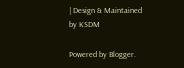| Design & Maintained by KSDM

Powered by Blogger.